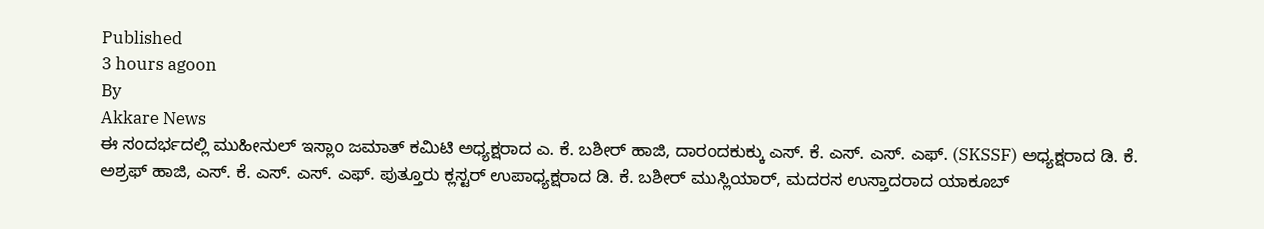Published
3 hours agoon
By
Akkare News
ಈ ಸಂದರ್ಭದಲ್ಲಿ ಮುಹೀನುಲ್ ಇಸ್ಲಾಂ ಜಮಾತ್ ಕಮಿಟಿ ಅಧ್ಯಕ್ಷರಾದ ಎ. ಕೆ. ಬಶೀರ್ ಹಾಜಿ, ದಾರಂದಕುಕ್ಕು ಎಸ್. ಕೆ. ಎಸ್. ಎಸ್. ಎಫ್. (SKSSF) ಅಧ್ಯಕ್ಷರಾದ ಡಿ. ಕೆ. ಅಶ್ರಫ್ ಹಾಜಿ, ಎಸ್. ಕೆ. ಎಸ್. ಎಸ್. ಎಫ್. ಪುತ್ತೂರು ಕ್ಲಸ್ಟರ್ ಉಪಾಧ್ಯಕ್ಷರಾದ ಡಿ. ಕೆ. ಬಶೀರ್ ಮುಸ್ಲಿಯಾರ್, ಮದರಸ ಉಸ್ತಾದರಾದ ಯಾಕೂಬ್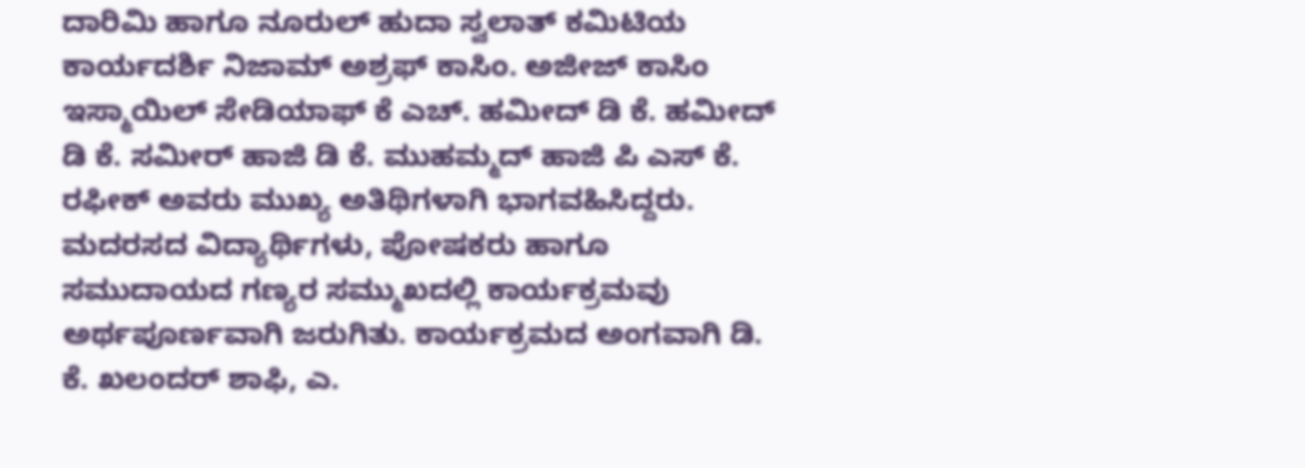ದಾರಿಮಿ ಹಾಗೂ ನೂರುಲ್ ಹುದಾ ಸ್ವಲಾತ್ ಕಮಿಟಿಯ ಕಾರ್ಯದರ್ಶಿ ನಿಜಾಮ್ ಅಶ್ರಫ್ ಕಾಸಿಂ. ಅಜೀಜ್ ಕಾಸಿಂ ಇಸ್ಮಾಯಿಲ್ ಸೇಡಿಯಾಫ್ ಕೆ ಎಚ್. ಹಮೀದ್ ಡಿ ಕೆ. ಹಮೀದ್ ಡಿ ಕೆ. ಸಮೀರ್ ಹಾಜಿ ಡಿ ಕೆ. ಮುಹಮ್ಮದ್ ಹಾಜಿ ಪಿ ಎಸ್ ಕೆ. ರಫೀಕ್ ಅವರು ಮುಖ್ಯ ಅತಿಥಿಗಳಾಗಿ ಭಾಗವಹಿಸಿದ್ದರು.
ಮದರಸದ ವಿದ್ಯಾರ್ಥಿಗಳು, ಪೋಷಕರು ಹಾಗೂ ಸಮುದಾಯದ ಗಣ್ಯರ ಸಮ್ಮುಖದಲ್ಲಿ ಕಾರ್ಯಕ್ರಮವು ಅರ್ಥಪೂರ್ಣವಾಗಿ ಜರುಗಿತು. ಕಾರ್ಯಕ್ರಮದ ಅಂಗವಾಗಿ ಡಿ. ಕೆ. ಖಲಂದರ್ ಶಾಫಿ, ಎ.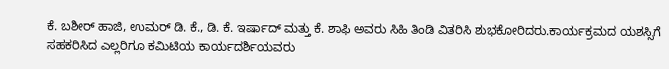ಕೆ. ಬಶೀರ್ ಹಾಜಿ, ಉಮರ್ ಡಿ. ಕೆ., ಡಿ. ಕೆ. ಇರ್ಷಾದ್ ಮತ್ತು ಕೆ. ಶಾಫಿ ಅವರು ಸಿಹಿ ತಿಂಡಿ ವಿತರಿಸಿ ಶುಭಕೋರಿದರು.ಕಾರ್ಯಕ್ರಮದ ಯಶಸ್ಸಿಗೆ ಸಹಕರಿಸಿದ ಎಲ್ಲರಿಗೂ ಕಮಿಟಿಯ ಕಾರ್ಯದರ್ಶಿಯವರು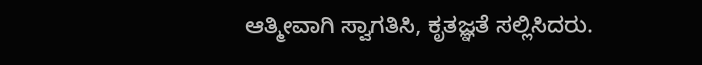ಆತ್ಮೀವಾಗಿ ಸ್ವಾಗತಿಸಿ, ಕೃತಜ್ಞತೆ ಸಲ್ಲಿಸಿದರು.